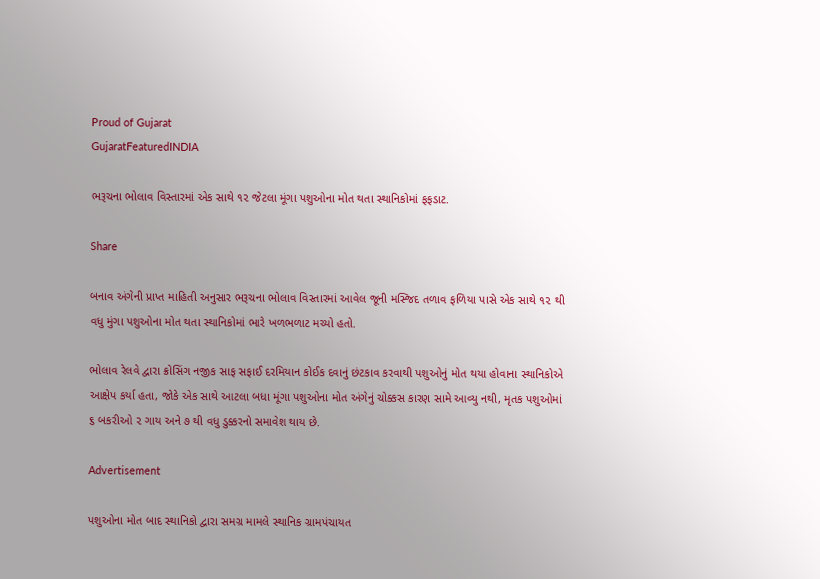Proud of Gujarat
GujaratFeaturedINDIA

ભરૂચના ભોલાવ વિસ્તારમાં એક સાથે ૧૨ જેટલા મૂંગા પશુઓના મોત થતા સ્થાનિકોમાં ફફડાટ.

Share

બનાવ અંગેની પ્રાપ્ત માહિતી અનુસાર ભરૂચના ભોલાવ વિસ્તારમાં આવેલ જૂની મસ્જિદ તળાવ ફળિયા પાસે એક સાથે ૧૨ થી વધુ મુંગા પશુઓના મોત થતા સ્થાનિકોમાં ભારે ખળભળાટ મચ્યો હતો.

ભોલાવ રેલવે દ્વારા ક્રોસિંગ નજીક સાફ સફાઈ દરમિયાન કોઈક દવાનું છંટકાવ કરવાથી પશુઓનું મોત થયા હોવાના સ્થાનિકોએ આક્ષેપ કર્યા હતા, જોકે એક સાથે આટલા બધા મૂંગા પશુઓના મોત અંગેનું ચોક્કસ કારણ સામે આવ્યુ નથી, મૃતક પશુઓમાં ૬ બકરીઓ ૨ ગાય અને ૭ થી વધુ ડુક્કરનો સમાવેશ થાય છે.

Advertisement

પશુઓના મોત બાદ સ્થાનિકો દ્વારા સમગ્ર મામલે સ્થાનિક ગ્રામપંચાયત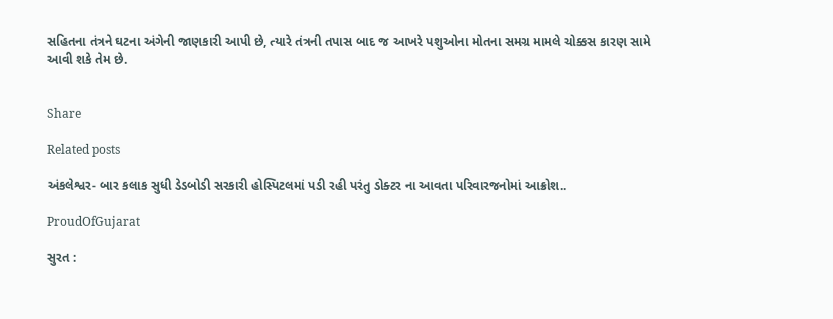સહિતના તંત્રને ઘટના અંગેની જાણકારી આપી છે, ત્યારે તંત્રની તપાસ બાદ જ આખરે પશુઓના મોતના સમગ્ર મામલે ચોક્કસ કારણ સામે આવી શકે તેમ છે.


Share

Related posts

અંકલેશ્વર- બાર કલાક સુધી ડેડબોડી સરકારી હોસ્પિટલમાં પડી રહી પરંતુ ડોક્ટર ના આવતા પરિવારજનોમાં આક્રોશ..

ProudOfGujarat

સુરત :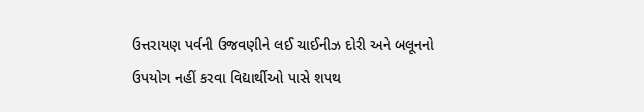ઉત્તરાયણ પર્વની ઉજવણીને લઈ ચાઈનીઝ દોરી અને બલૂનનો ઉપયોગ નહીં કરવા વિદ્યાર્થીઓ પાસે શપથ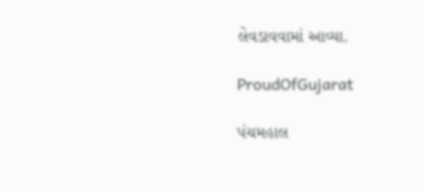લેવડાવવામાં આવ્યા.

ProudOfGujarat

પંચમહાલ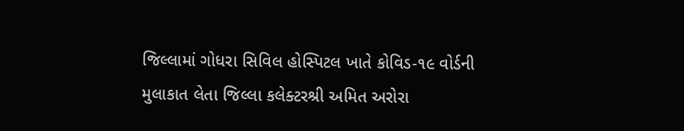જિલ્લામાં ગોધરા સિવિલ હોસ્પિટલ ખાતે કોવિડ-૧૯ વોર્ડની મુલાકાત લેતા જિલ્લા કલેક્ટરશ્રી અમિત અરોરા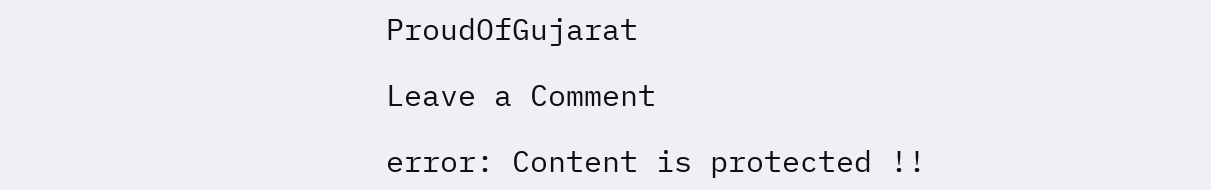ProudOfGujarat

Leave a Comment

error: Content is protected !!